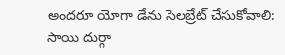అందరూ యోగా డేను సెలబ్రేట్ చేసుకోవాలి: సాయి దుర్గా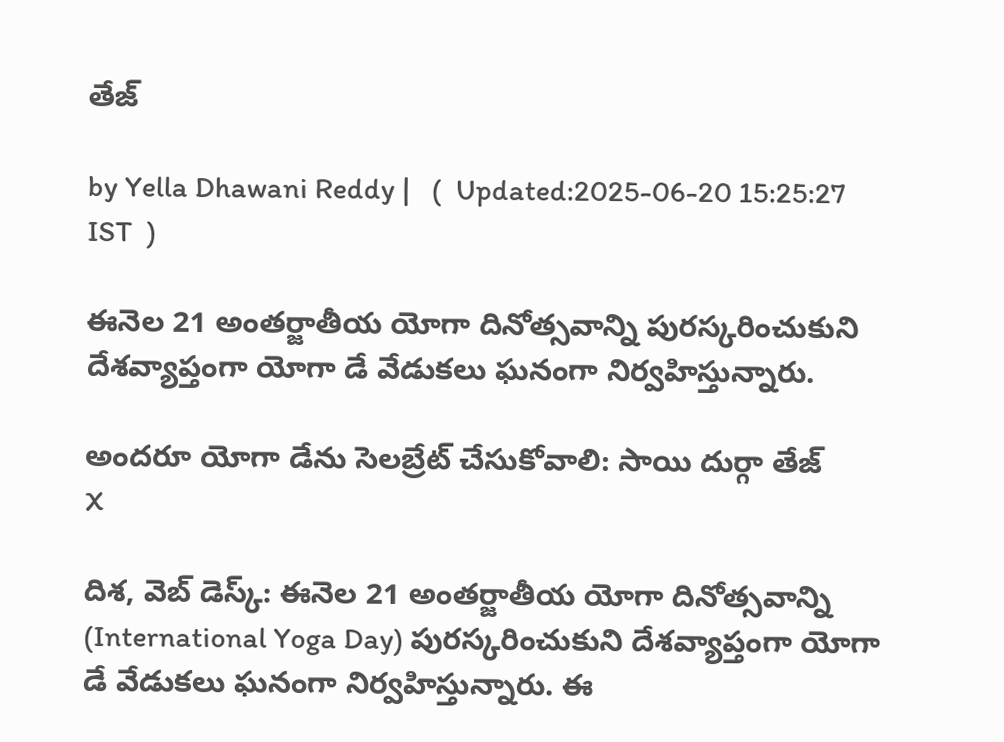తేజ్

by Yella Dhawani Reddy |   (  Updated:2025-06-20 15:25:27  IST  )

ఈనెల 21 అంతర్జాతీయ యోగా దినోత్సవాన్ని పురస్కరించుకుని దేశవ్యాప్తంగా యోగా డే వేడుకలు ఘనంగా నిర్వహిస్తున్నారు.

అందరూ యోగా డేను సెలబ్రేట్ చేసుకోవాలి: సాయి దుర్గా తేజ్
X

దిశ, వెబ్ డెస్క్: ఈనెల 21 అంతర్జాతీయ యోగా దినోత్సవాన్ని (International Yoga Day) పురస్కరించుకుని దేశవ్యాప్తంగా యోగా డే వేడుకలు ఘనంగా నిర్వహిస్తున్నారు. ఈ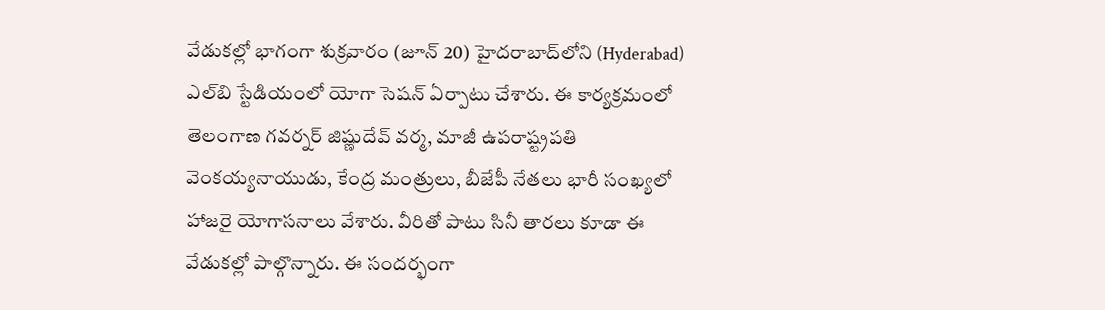వేడుకల్లో భాగంగా శుక్రవారం (జూన్ 20) హైదరాబాద్‌లోని (Hyderabad) ఎల్‌బి స్టేడియంలో యోగా సెషన్‌ ఏర్పాటు చేశారు. ఈ కార్యక్రమంలో తెలంగాణ గవర్నర్ జిష్ణుదేవ్ వర్మ, మాజీ ఉపరాష్ట్రపతి వెంకయ్యనాయుడు, కేంద్ర మంత్రులు, బీజేపీ నేతలు భారీ సంఖ్యలో హాజరై యోగాసనాలు వేశారు. వీరితో పాటు సినీ తారలు కూడా ఈ వేడుకల్లో పాల్గొన్నారు. ఈ సందర్భంగా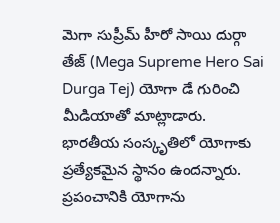మెగా సుప్రీమ్ హీరో సాయి దుర్గా తేజ్ (Mega Supreme Hero Sai Durga Tej) యోగా డే గురించి మీడియాతో మాట్లాడారు. భారతీయ సంస్కృతిలో యోగాకు ప్రత్యేకమైన స్థానం ఉందన్నారు. ప్రపంచానికి యోగాను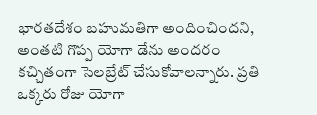భారతదేశం బహుమతిగా అందించిందని, అంతటి గొప్ప యోగా డేను అందరం కచ్చితంగా సెలబ్రేట్ చేసుకోవాలన్నారు. ప్రతి ఒక్కరు రోజు యోగా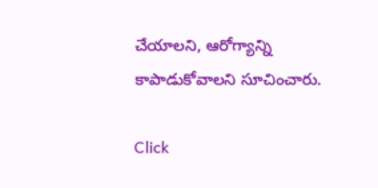చేయాలని, ఆరోగ్యాన్ని కాపాడుకోవాలని సూచించారు.

Click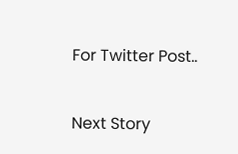For Twitter Post..

Next Story